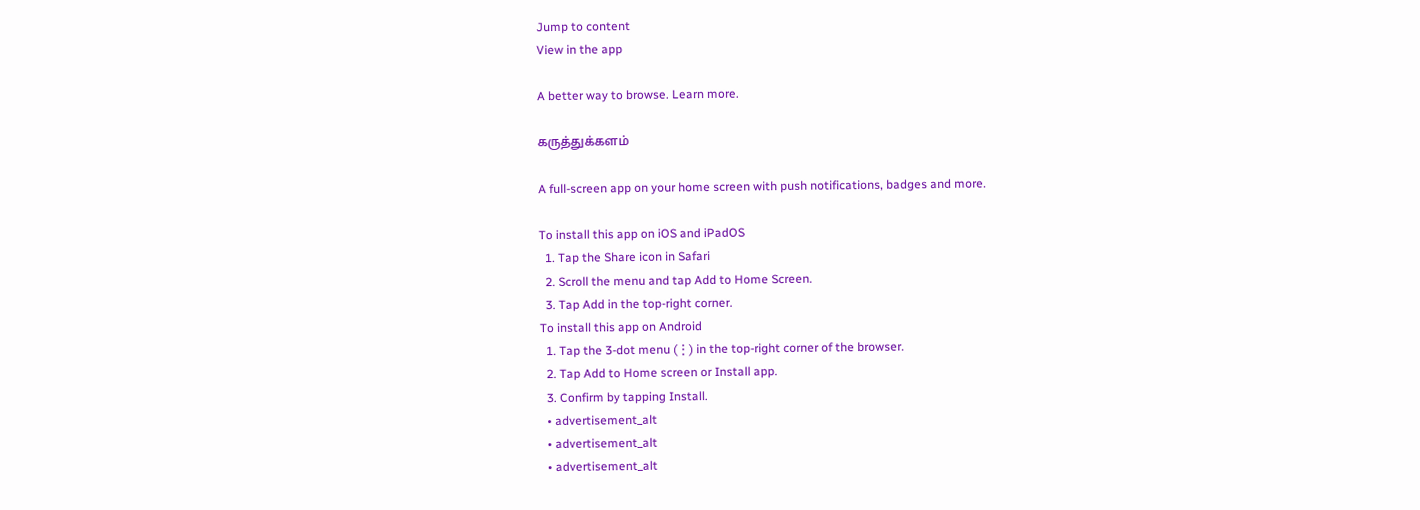Jump to content
View in the app

A better way to browse. Learn more.

கருத்துக்களம்

A full-screen app on your home screen with push notifications, badges and more.

To install this app on iOS and iPadOS
  1. Tap the Share icon in Safari
  2. Scroll the menu and tap Add to Home Screen.
  3. Tap Add in the top-right corner.
To install this app on Android
  1. Tap the 3-dot menu (⋮) in the top-right corner of the browser.
  2. Tap Add to Home screen or Install app.
  3. Confirm by tapping Install.
  • advertisement_alt
  • advertisement_alt
  • advertisement_alt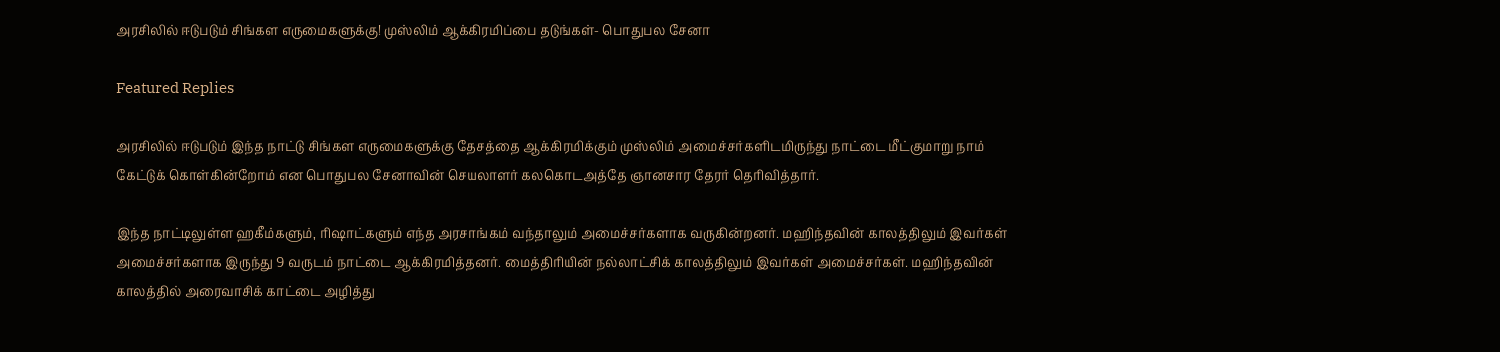அரசிலில் ஈடுபடும் சிங்கள எருமைகளுக்கு! முஸ்லிம் ஆக்கிரமிப்பை தடுங்கள்- பொதுபல சேனா

Featured Replies

அரசிலில் ஈடுபடும் இந்த நாட்டு சிங்கள எருமைகளுக்கு தேசத்தை ஆக்கிரமிக்கும் முஸ்லிம் அமைச்சர்களிடமிருந்து நாட்டை மீட்குமாறு நாம் கேட்டுக் கொள்கின்றோம் என பொதுபல சேனாவின் செயலாளர் கலகொடஅத்தே ஞானசார தேரர் தெரிவித்தார்.

இந்த நாட்டிலுள்ள ஹகீம்களும், ரிஷாட்களும் எந்த அரசாங்கம் வந்தாலும் அமைச்சர்களாக வருகின்றனர். மஹிந்தவின் காலத்திலும் இவர்கள் அமைச்சர்களாக இருந்து 9 வருடம் நாட்டை ஆக்கிரமித்தனர். மைத்திரியின் நல்லாட்சிக் காலத்திலும் இவர்கள் அமைச்சர்கள். மஹிந்தவின் காலத்தில் அரைவாசிக் காட்டை அழித்து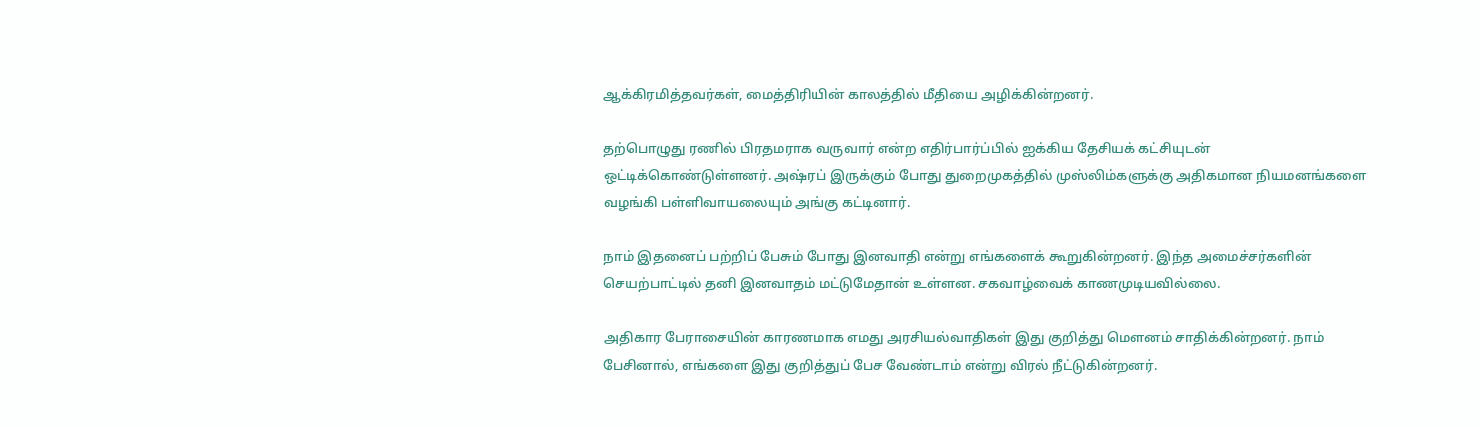ஆக்கிரமித்தவர்கள், மைத்திரியின் காலத்தில் மீதியை அழிக்கின்றனர்.

தற்பொழுது ரணில் பிரதமராக வருவார் என்ற எதிர்பார்ப்பில் ஐக்கிய தேசியக் கட்சியுடன் ஒட்டிக்கொண்டுள்ளனர். அஷ்ரப் இருக்கும் போது துறைமுகத்தில் முஸ்லிம்களுக்கு அதிகமான நியமனங்களை வழங்கி பள்ளிவாயலையும் அங்கு கட்டினார்.

நாம் இதனைப் பற்றிப் பேசும் போது இனவாதி என்று எங்களைக் கூறுகின்றனர். இந்த அமைச்சர்களின் செயற்பாட்டில் தனி இனவாதம் மட்டுமேதான் உள்ளன. சகவாழ்வைக் காணமுடியவில்லை.

அதிகார பேராசையின் காரணமாக எமது அரசியல்வாதிகள் இது குறித்து மௌனம் சாதிக்கின்றனர். நாம் பேசினால், எங்களை இது குறித்துப் பேச வேண்டாம் என்று விரல் நீட்டுகின்றனர்.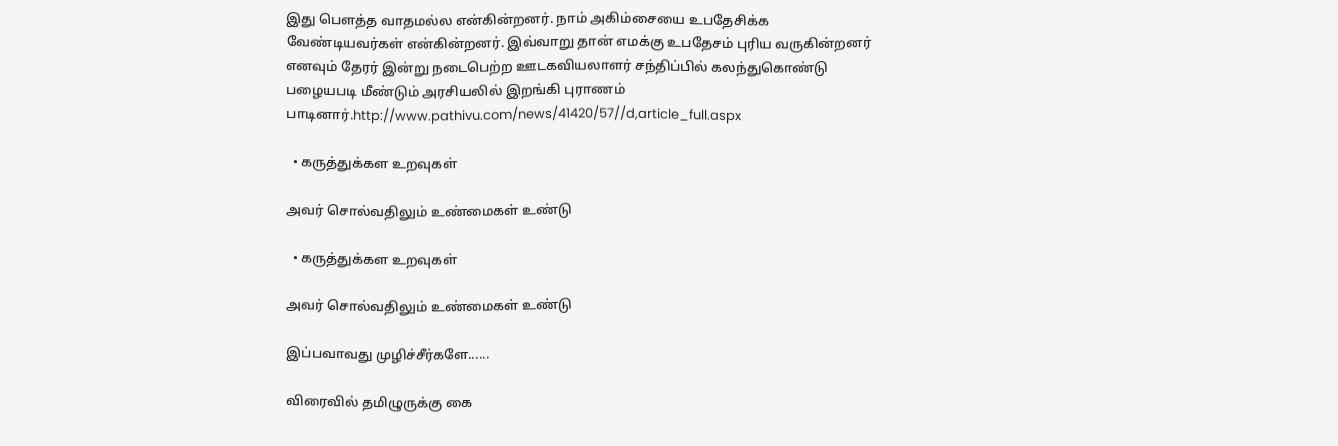இது பௌத்த வாதமல்ல என்கின்றனர். நாம் அகிம்சையை உபதேசிக்க வேண்டியவர்கள் என்கின்றனர். இவ்வாறு தான் எமக்கு உபதேசம் புரிய வருகின்றனர் எனவும் தேரர் இன்று நடைபெற்ற ஊடகவியலாளர் சந்திப்பில் கலந்துகொண்டு பழையபடி மீண்டும் அரசியலில் இறங்கி புராணம் பாடினார்.http://www.pathivu.com/news/41420/57//d,article_full.aspx

  • கருத்துக்கள உறவுகள்

அவர் சொல்வதிலும் உண்மைகள் உண்டு

  • கருத்துக்கள உறவுகள்

அவர் சொல்வதிலும் உண்மைகள் உண்டு

இப்பவாவது முழிச்சீர்களே......

விரைவில் தமிழுருக்கு கை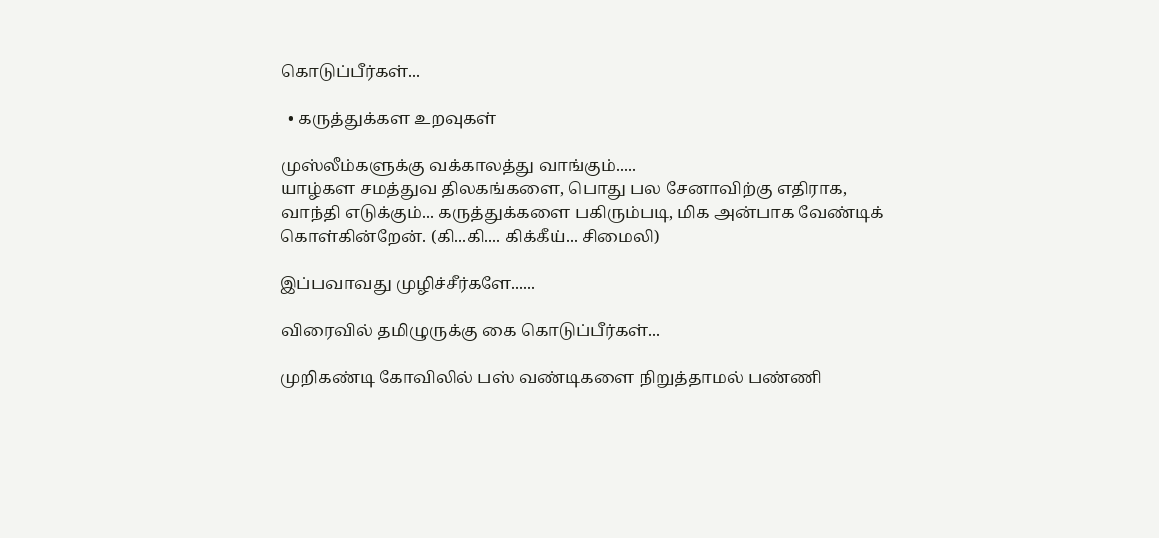கொடுப்பீர்கள்...

  • கருத்துக்கள உறவுகள்

முஸ்லீம்களுக்கு வக்காலத்து வாங்கும்.....
யாழ்கள சமத்துவ திலகங்களை, பொது பல சேனாவிற்கு எதிராக,
வாந்தி எடுக்கும்... கருத்துக்களை பகிரும்படி, மிக அன்பாக வேண்டிக் கொள்கின்றேன். (கி...கி.... கிக்கீய்... சிமைலி)

இப்பவாவது முழிச்சீர்களே......

விரைவில் தமிழுருக்கு கை கொடுப்பீர்கள்...

முறிகண்டி கோவிலில் பஸ் வண்டிகளை நிறுத்தாமல் பண்ணி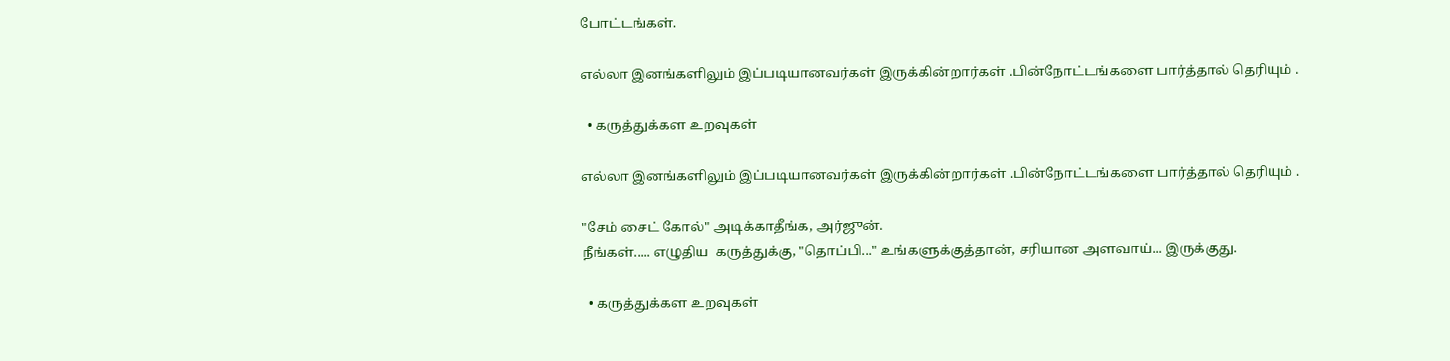போட்டங்கள்.

எல்லா இனங்களிலும் இப்படியானவர்கள் இருக்கின்றார்கள் .பின்நோட்டங்களை பார்த்தால் தெரியும் .

  • கருத்துக்கள உறவுகள்

எல்லா இனங்களிலும் இப்படியானவர்கள் இருக்கின்றார்கள் .பின்நோட்டங்களை பார்த்தால் தெரியும் .

"சேம் சைட் கோல்" அடிக்காதீங்க, அர்ஜுன்.
நீங்கள்..... எழுதிய  கருத்துக்கு, "தொப்பி..." உங்களுக்குத்தான், சரியான அளவாய்... இருக்குது.

  • கருத்துக்கள உறவுகள்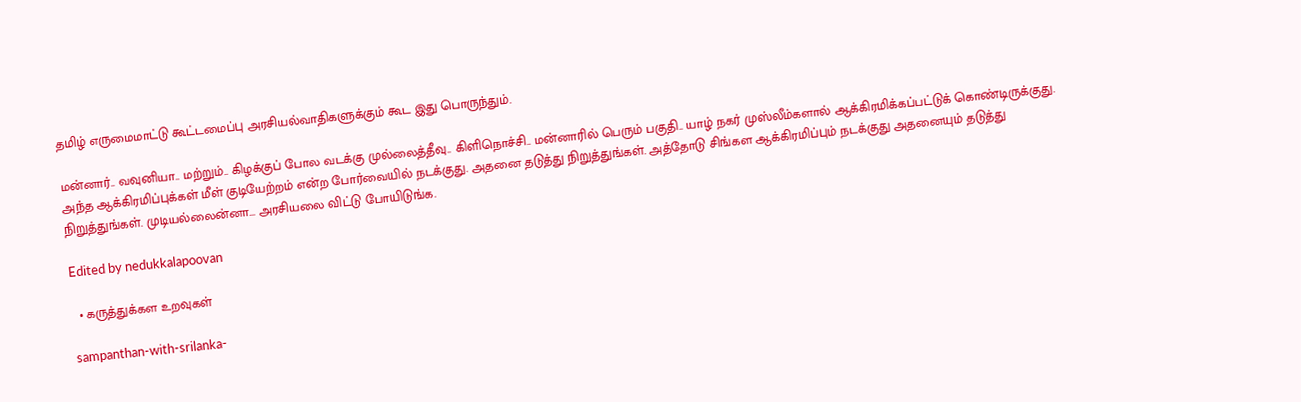தமிழ் எருமைமாட்டு கூட்டமைப்பு அரசியல்வாதிகளுக்கும் கூட இது பொருந்தும்.

மன்னார்.. வவுனியா.. மற்றும்.. கிழக்குப் போல வடக்கு முல்லைத்தீவு.. கிளிநொச்சி.. மன்னாரில் பெரும் பகுதி.. யாழ் நகர் முஸ்லீம்களால் ஆக்கிரமிக்கப்பட்டுக் கொண்டிருக்குது. அந்த ஆக்கிரமிப்புக்கள் மீள் குடியேற்றம் என்ற போர்வையில் நடக்குது. அதனை தடுத்து நிறுத்துங்கள். அத்தோடு சிங்கள ஆக்கிரமிப்பும் நடக்குது அதனையும் தடுத்து நிறுத்துங்கள். முடியல்லைன்னா... அரசியலை விட்டு போயிடுங்க.

Edited by nedukkalapoovan

  • கருத்துக்கள உறவுகள்

sampanthan-with-srilanka-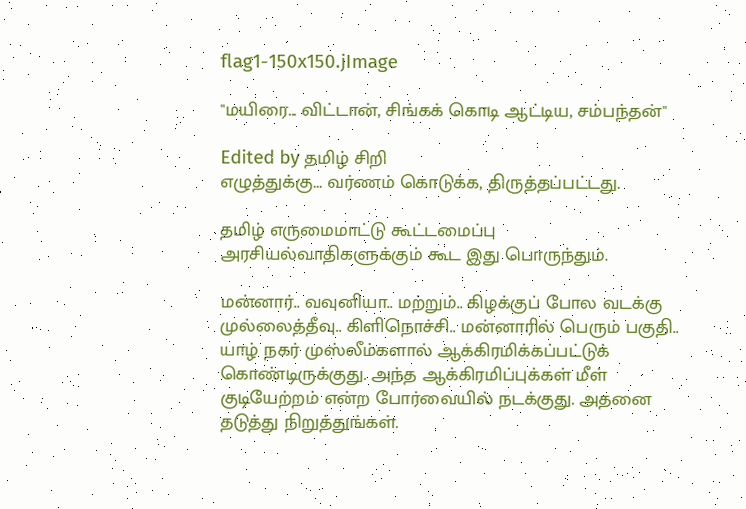flag1-150x150.jImage

"மயிரை... விட்டான், சிங்கக் கொடி ஆட்டிய, சம்பந்தன்"

Edited by தமிழ் சிறி
எழுத்துக்கு... வர்ணம் கொடுக்க, திருத்தப்பட்டது.

தமிழ் எருமைமாட்டு கூட்டமைப்பு அரசியல்வாதிகளுக்கும் கூட இது பொருந்தும்.

மன்னார்.. வவுனியா.. மற்றும்.. கிழக்குப் போல வடக்கு முல்லைத்தீவு.. கிளிநொச்சி.. மன்னாரில் பெரும் பகுதி.. யாழ் நகர் முஸ்லீம்களால் ஆக்கிரமிக்கப்பட்டுக் கொண்டிருக்குது. அந்த ஆக்கிரமிப்புக்கள் மீள் குடியேற்றம் என்ற போர்வையில் நடக்குது. அதனை தடுத்து நிறுத்துங்கள்.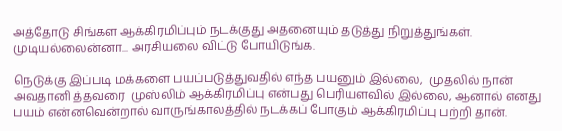அத்தோடு சிங்கள ஆக்கிரமிப்பும் நடக்குது அதனையும் தடுத்து நிறுத்துங்கள். முடியல்லைன்னா... அரசியலை விட்டு போயிடுங்க.

நெடுக்கு இப்படி மக்களை பயப்படுத்துவதில் எந்த பயனும் இல்லை,  முதலில் நான் அவதானி த்தவரை  முஸ்லிம் ஆக்கிரமிப்பு என்பது பெரியளவில் இல்லை, ஆனால் எனது பயம் என்னவென்றால் வாருங்காலத்தில் நடக்கப் போகும் ஆக்கிரமிப்பு பற்றி தான்.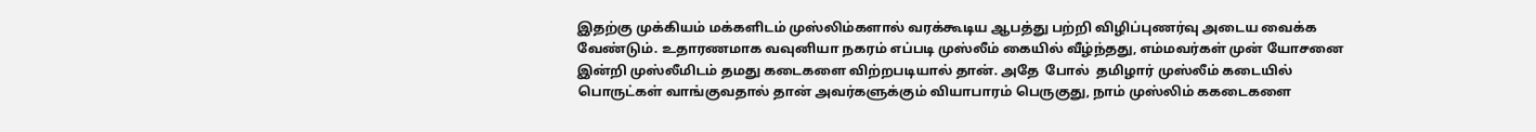இதற்கு முக்கியம் மக்களிடம் முஸ்லிம்களால் வரக்கூடிய ஆபத்து பற்றி விழிப்புணர்வு அடைய வைக்க வேண்டும். உதாரணமாக வவுனியா நகரம் எப்படி முஸ்லீம் கையில் வீழ்ந்தது, எம்மவர்கள் முன் யோசனை இன்றி முஸ்லீமிடம் தமது கடைகளை விற்றபடியால் தான். அதே  போல்  தமிழார் முஸ்லீம் கடையில் பொருட்கள் வாங்குவதால் தான் அவர்களுக்கும் வியாபாரம் பெருகுது, நாம் முஸ்லிம் ககடைகளை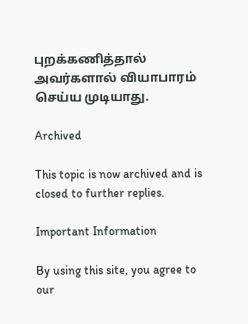புறக்கணித்தால் அவர்களால் வியாபாரம் செய்ய முடியாது.

Archived

This topic is now archived and is closed to further replies.

Important Information

By using this site, you agree to our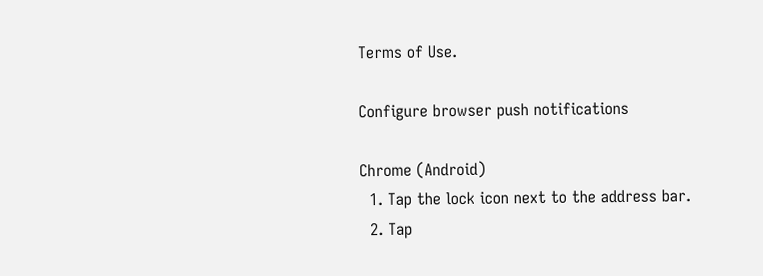Terms of Use.

Configure browser push notifications

Chrome (Android)
  1. Tap the lock icon next to the address bar.
  2. Tap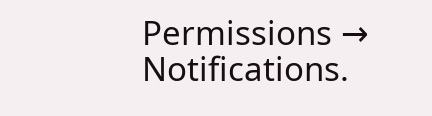Permissions → Notifications.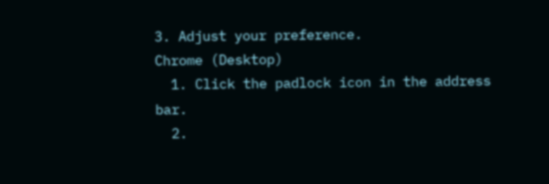3. Adjust your preference.
Chrome (Desktop)
  1. Click the padlock icon in the address bar.
  2.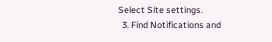Select Site settings.
  3. Find Notifications and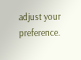adjust your preference.